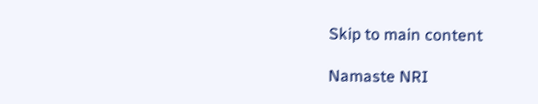Skip to main content

Namaste NRI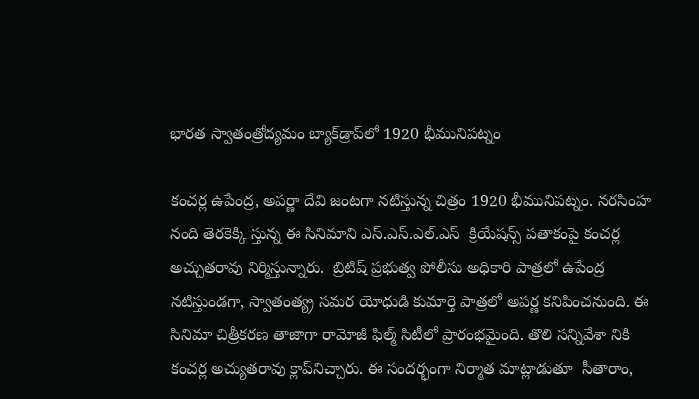భారత స్వాతంత్రోద్యమం బ్యాక్‌డ్రాప్‌లో 1920 భీమునిపట్నం

కంచర్ల ఉపేంద్ర, అపర్ణా దేవి జంటగా నటిస్తున్న చిత్రం 1920 భీమునిపట్నం. నరసింహ నంది తెరకెక్కి స్తున్న ఈ సినిమాని ఎస్‌.ఎస్‌.ఎల్‌.ఎస్‌  క్రియేషన్స్‌ పతాకంపై కంచర్ల అచ్చుతరావు నిర్మిస్తున్నారు.  బ్రిటిష్‌ ప్రభుత్వ పోలీసు అధికారి పాత్రలో ఉపేంద్ర నటిస్తుండగా, స్వాతంత్య్ర సమర యోధుడి కుమార్తె పాత్రలో అపర్ణ కనిపించనుంది. ఈ సినిమా చిత్రీకరణ తాజాగా రామోజీ ఫిల్మ్‌ సిటీలో ప్రారంభమైంది. తొలి సన్నివేశా నికి కంచర్ల అచ్యుతరావు క్లాప్‌నిచ్చారు. ఈ సందర్భంగా నిర్మాత మాట్లాడుతూ  సీతారాం,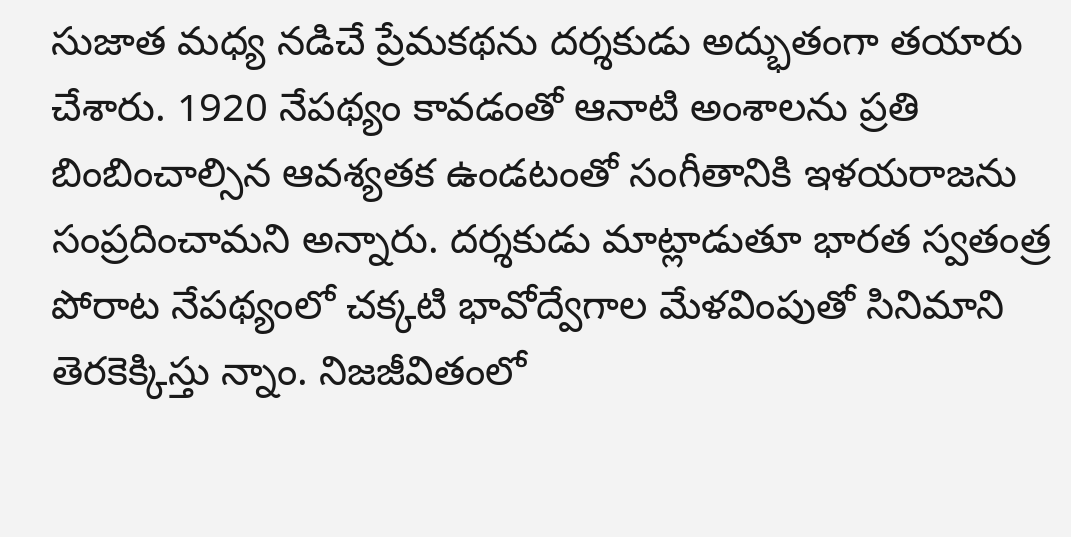సుజాత మధ్య నడిచే ప్రేమకథను దర్శకుడు అద్భుతంగా తయారు చేశారు. 1920 నేపథ్యం కావడంతో ఆనాటి అంశాలను ప్రతి బింబించాల్సిన ఆవశ్యతక ఉండటంతో సంగీతానికి ఇళయరాజను సంప్రదించామని అన్నారు. దర్శకుడు మాట్లాడుతూ భారత స్వతంత్ర పోరాట నేపథ్యంలో చక్కటి భావోద్వేగాల మేళవింపుతో సినిమాని తెరకెక్కిస్తు న్నాం. నిజజీవితంలో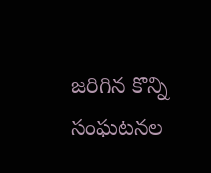జరిగిన కొన్ని సంఘటనల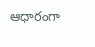ఆధారంగా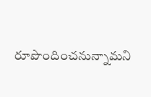రూపొందించనున్నామని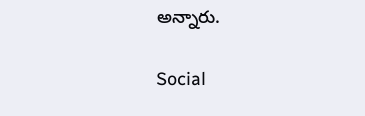అన్నారు.

Social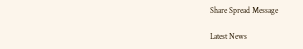Share Spread Message

Latest News